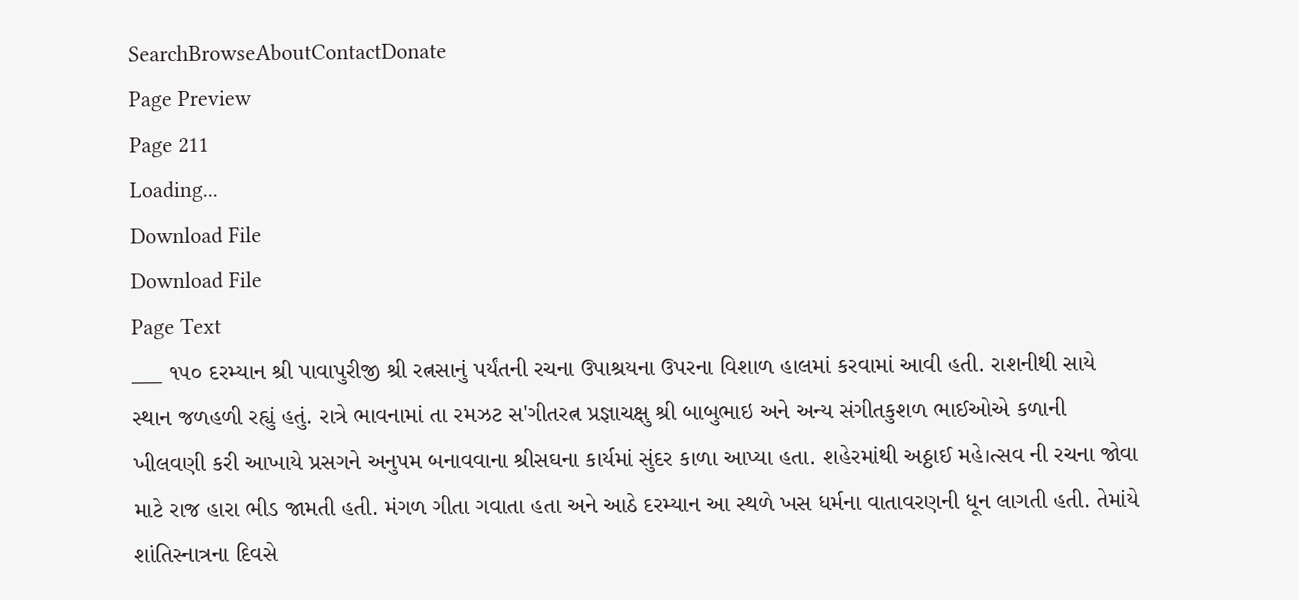SearchBrowseAboutContactDonate
Page Preview
Page 211
Loading...
Download File
Download File
Page Text
___ ૧૫૦ દરમ્યાન શ્રી પાવાપુરીજી શ્રી રત્નસાનું પર્યંતની રચના ઉપાશ્રયના ઉપરના વિશાળ હાલમાં કરવામાં આવી હતી. રાશનીથી સાયે સ્થાન જળહળી રહ્યું હતું. રાત્રે ભાવનામાં તા રમઝટ સ'ગીતરત્ન પ્રજ્ઞાચક્ષુ શ્રી બાબુભાઇ અને અન્ય સંગીતકુશળ ભાઈઓએ કળાની ખીલવણી કરી આખાયે પ્રસગને અનુપમ બનાવવાના શ્રીસઘના કાર્યમાં સુંદર કાળા આપ્યા હતા. શહેરમાંથી અઠ્ઠાઈ મહે।ત્સવ ની રચના જોવા માટે રાજ હારા ભીડ જામતી હતી. મંગળ ગીતા ગવાતા હતા અને આઠે દરમ્યાન આ સ્થળે ખસ ધર્મના વાતાવરણની ધૂન લાગતી હતી. તેમાંયે શાંતિસ્નાત્રના દિવસે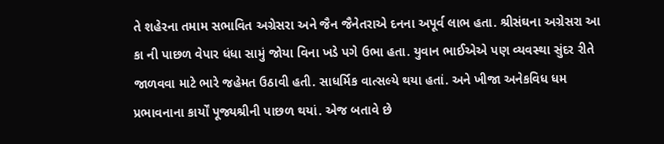તે શહેરના તમામ સભાવિત અગ્રેસરા અને જૈન જૈનેતરાએ દનના અપૂર્વ લાભ હતા. શ્રીસંઘના અગ્રેસરા આ કા ની પાછળ વેપાર ધંધા સામું જોયા વિના ખડે પગે ઉભા હતા. યુવાન ભાઈએએ પણ વ્યવસ્થા સુંદર રીતે જાળવવા માટે ભારે જહેમત ઉઠાવી હતી. સાધર્મિક વાત્સલ્યે થયા હતાં. અને ખીજા અનેકવિધ ધમ પ્રભાવનાના કાર્યોં પૂજ્યશ્રીની પાછળ થયાં. એજ બતાવે છે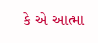કે એ આત્મા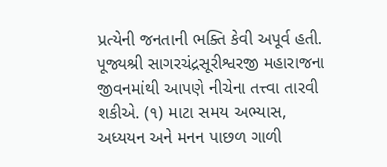પ્રત્યેની જનતાની ભક્તિ કેવી અપૂર્વ હતી. પૂજ્યશ્રી સાગરચંદ્રસૂરીશ્વરજી મહારાજના જીવનમાંથી આપણે નીચેના તત્ત્વા તારવી શકીએ. (૧) માટા સમય અભ્યાસ, અધ્યયન અને મનન પાછળ ગાળી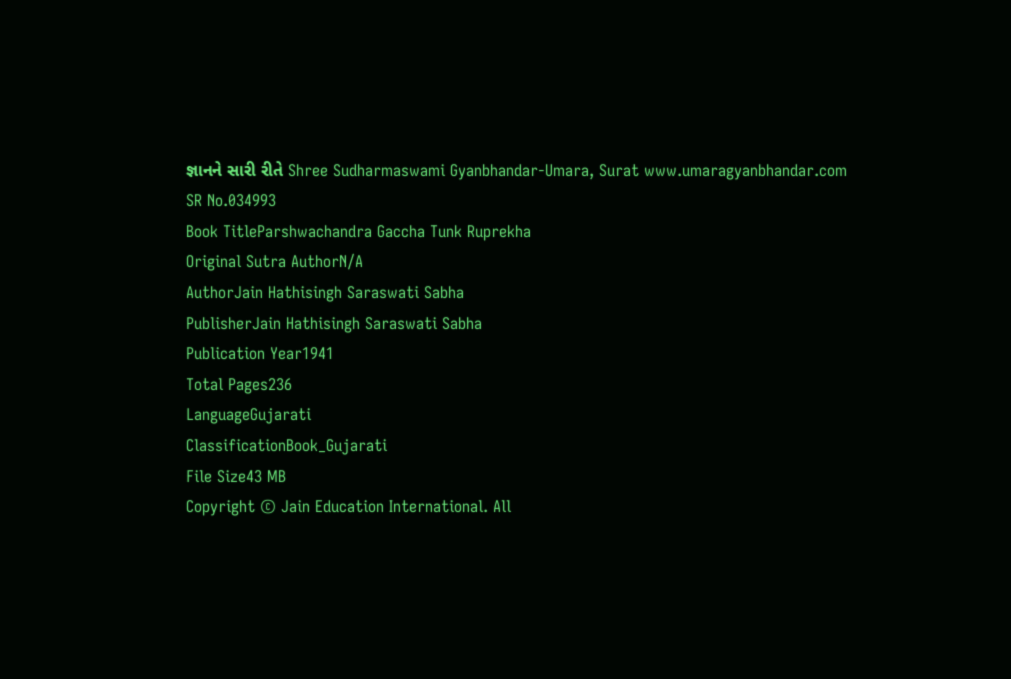જ્ઞાનને સારી રીતે Shree Sudharmaswami Gyanbhandar-Umara, Surat www.umaragyanbhandar.com
SR No.034993
Book TitleParshwachandra Gaccha Tunk Ruprekha
Original Sutra AuthorN/A
AuthorJain Hathisingh Saraswati Sabha
PublisherJain Hathisingh Saraswati Sabha
Publication Year1941
Total Pages236
LanguageGujarati
ClassificationBook_Gujarati
File Size43 MB
Copyright © Jain Education International. All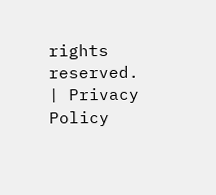rights reserved. | Privacy Policy